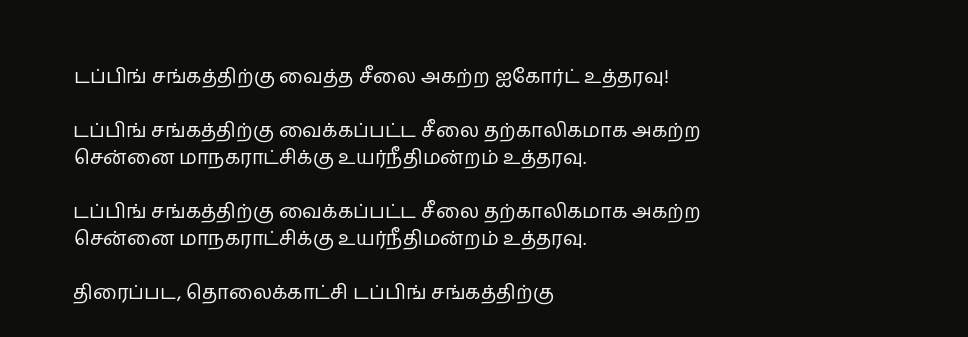டப்பிங் சங்கத்திற்கு வைத்த சீலை அகற்ற ஐகோர்ட் உத்தரவு!

டப்பிங் சங்கத்திற்கு வைக்கப்பட்ட சீலை தற்காலிகமாக அகற்ற சென்னை மாநகராட்சிக்கு உயர்நீதிமன்றம் உத்தரவு.

டப்பிங் சங்கத்திற்கு வைக்கப்பட்ட சீலை தற்காலிகமாக அகற்ற சென்னை மாநகராட்சிக்கு உயர்நீதிமன்றம் உத்தரவு.

திரைப்பட, தொலைக்காட்சி டப்பிங் சங்கத்திற்கு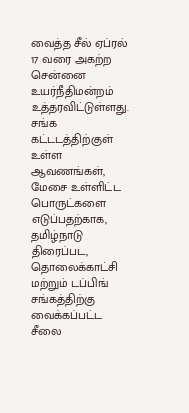வைத்த சீல் ஏப்ரல் 17 வரை அகற்ற சென்னை உயர்நீதிமன்றம் உத்தரவிட்டுள்ளது. சங்க கட்டடத்திற்குள் உள்ள ஆவணங்கள், மேசை உள்ளிட்ட பொருட்களை எடுப்பதற்காக, தமிழ்நாடு திரைப்பட, தொலைக்காட்சி மற்றும் டப்பிங் சங்கத்திற்கு வைக்கப்பட்ட சீலை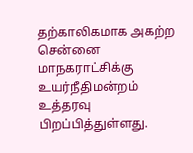தற்காலிகமாக அகற்ற சென்னை மாநகராட்சிக்கு உயர்நீதிமன்றம் உத்தரவு பிறப்பித்துள்ளது.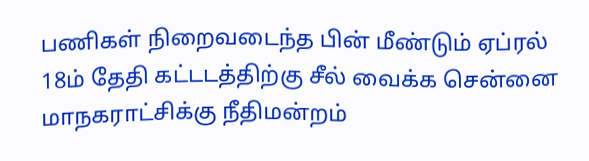பணிகள் நிறைவடைந்த பின் மீண்டும் ஏப்ரல் 18ம் தேதி கட்டடத்திற்கு சீல் வைக்க சென்னை மாநகராட்சிக்கு நீதிமன்றம்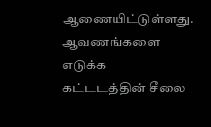ஆணையிட்டுள்ளது. ஆவணங்களை எடுக்க கட்டடத்தின் சீலை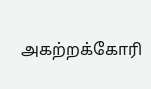அகற்றக்கோரி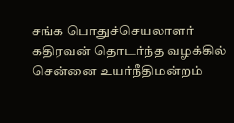சங்க பொதுச்செயலாளர் கதிரவன் தொடர்ந்த வழக்கில் சென்னை உயர்நீதிமன்றம்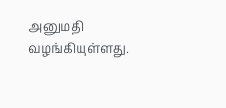அனுமதி வழங்கியுள்ளது.